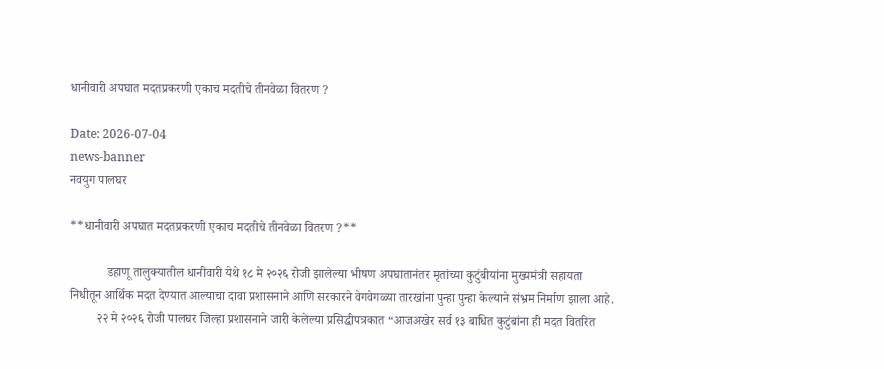धानीवारी अपघात मदतप्रकरणी एकाच मदतीचे तीनवेळा वितरण ?

Date: 2026-07-04
news-banner
नवयुग पालघर

**धानीवारी अपघात मदतप्रकरणी एकाच मदतीचे तीनवेळा वितरण ?**

            डहाणू तालुक्यातील धानीवारी येथे १८ मे २०२६ रोजी झालेल्या भीषण अपघातानंतर मृतांच्या कुटुंबीयांना मुख्यमंत्री सहायता निधीतून आर्थिक मदत देण्यात आल्याचा दावा प्रशासनाने आणि सरकारने वेगवेगळ्या तारखांना पुन्हा पुन्हा केल्याने संभ्रम निर्माण झाला आहे.
         २२ मे २०२६ रोजी पालघर जिल्हा प्रशासनाने जारी केलेल्या प्रसिद्धीपत्रकात “आजअखेर सर्व १३ बाधित कुटुंबांना ही मदत वितरित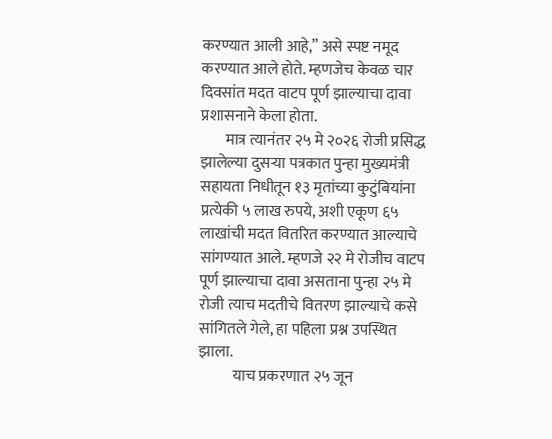करण्यात आली आहे,” असे स्पष्ट नमूद करण्यात आले होते. म्हणजेच केवळ चार दिवसांत मदत वाटप पूर्ण झाल्याचा दावा प्रशासनाने केला होता.
        मात्र त्यानंतर २५ मे २०२६ रोजी प्रसिद्ध झालेल्या दुसर्‍या पत्रकात पुन्हा मुख्यमंत्री सहायता निधीतून १३ मृतांच्या कुटुंबियांना प्रत्येकी ५ लाख रुपये, अशी एकूण ६५ लाखांची मदत वितरित करण्यात आल्याचे सांगण्यात आले. म्हणजे २२ मे रोजीच वाटप पूर्ण झाल्याचा दावा असताना पुन्हा २५ मे रोजी त्याच मदतीचे वितरण झाल्याचे कसे सांगितले गेले, हा पहिला प्रश्न उपस्थित झाला.
           याच प्रकरणात २५ जून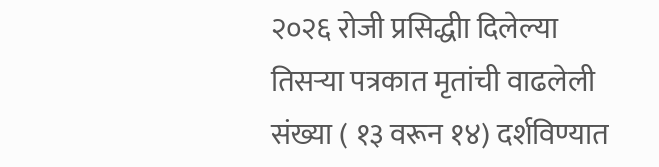२०२६ रोजी प्रसिद्धीा दिलेल्या तिसर्‍या पत्रकात मृतांची वाढलेली संख्या ( १३ वरून १४) दर्शविण्यात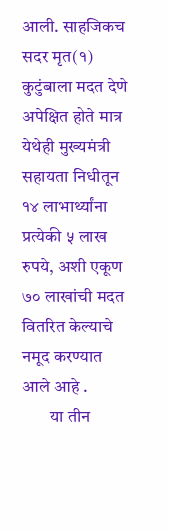आली. साहजिकच सदर मृत(१) कुटुंबाला मदत देणे अपेक्षित होते मात्र येथेही मुख्यमंत्री सहायता निधीतून १४ लाभार्थ्यांना प्रत्येकी ५ लाख रुपये, अशी एकूण ७० लाखांची मदत वितरित केल्याचे नमूद करण्यात आले आहे .
        या तीन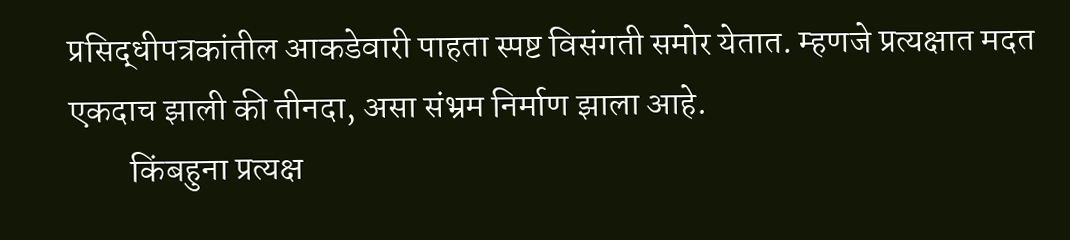प्रसिद्धीपत्रकांतील आकडेवारी पाहता स्पष्ट विसंगती समोर येतात. म्हणजे प्रत्यक्षात मदत एकदाच झाली की तीनदा, असा संभ्रम निर्माण झाला आहे.
         किंबहुना प्रत्यक्ष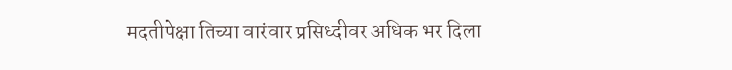मदतीपेक्षा तिच्या वारंवार प्रसिध्दीवर अधिक भर दिला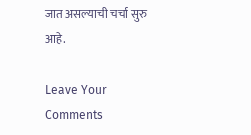जात असल्याची चर्चा सुरु आहे.

Leave Your Comments